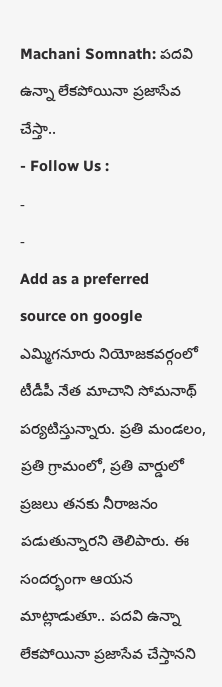Machani Somnath: పదవి ఉన్నా లేకపోయినా ప్రజాసేవ చేస్తా..
- Follow Us :
-
-
Add as a preferred
source on google
ఎమ్మిగనూరు నియోజకవర్గంలో టీడీపీ నేత మాచాని సోమనాథ్ పర్యటిస్తున్నారు. ప్రతి మండలం, ప్రతి గ్రామంలో, ప్రతి వార్డులో ప్రజలు తనకు నీరాజనం పడుతున్నారని తెలిపారు. ఈ సందర్భంగా ఆయన మాట్లాడుతూ.. పదవి ఉన్నా లేకపోయినా ప్రజాసేవ చేస్తానని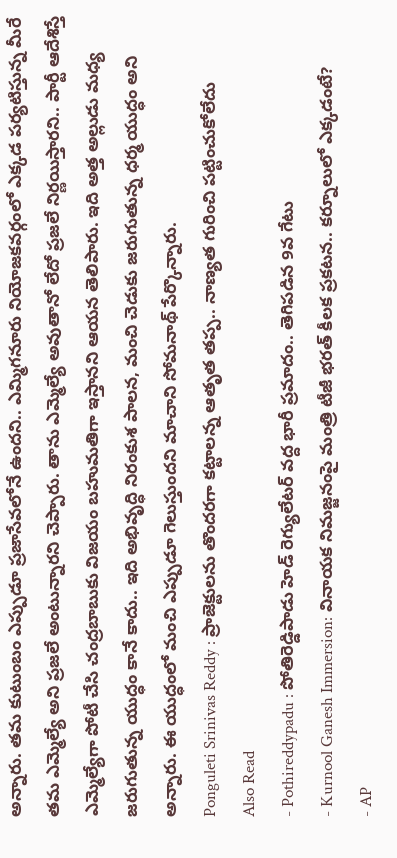అన్నారు. తమ కుటుంబం ఎప్పుడూ ప్రజాసేవలోనే ఉందని.. ఎమ్మిగనూరు నియోజకవర్గంలో ఎక్కడ పర్యటిస్తున్న మీరే తమ ఎమ్మెల్యే అని ప్రజలే అంటున్నారని చెప్పారు. తాను ఎమ్మెల్యే అవుతానో లేదో ప్రజలే నిర్ణయిస్తారని.. పార్టీ ఆదేశిస్తే ఎమ్మెల్యేగా పోటీ చేసి చంద్రబాబుకు విజయం బహుమతిగా ఇస్తానని ఆయన తెలిపారు. ఇది అత్త అల్లుడు మధ్య జరుగుతున్న యుద్ధం కానే కాదు.. ఇది అభివృద్ధి నిరంకుశ పాలన, మంచి చెడుకు జరుగుతున్న ధర్మ యుద్ధం అని అన్నారు. ఈ యుద్ధంలో మంచి ఎప్పుడూ గెలుస్తుందని మాచాని సోమనాథ్ పేర్కొన్నారు.
Ponguleti Srinivas Reddy : ప్రాజెక్టులను తొందరగా కట్టాలన్న ఆతృత తప్ప.. నాణ్యత గురించి పట్టించుకోలేదు
Also Read
- Pothireddypadu : పోతిరెడ్డిపాడు హెడ్ రెగ్యులేటర్ వద్ద భారీ ప్రమాదం.. తెగిపడిన 9వ గేటు
- Kurnool Ganesh Immersion: వినాయక నిమజ్జనంపై మంత్రి టీజీ భరత్ కీలక ప్రకటన.. కర్నూలులో ఎక్కడంటే?
- AP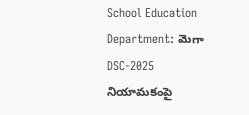School Education Department: మెగా DSC-2025 నియామకంపై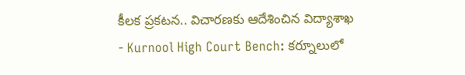కీలక ప్రకటన.. విచారణకు ఆదేశించిన విద్యాశాఖ
- Kurnool High Court Bench: కర్నూలులో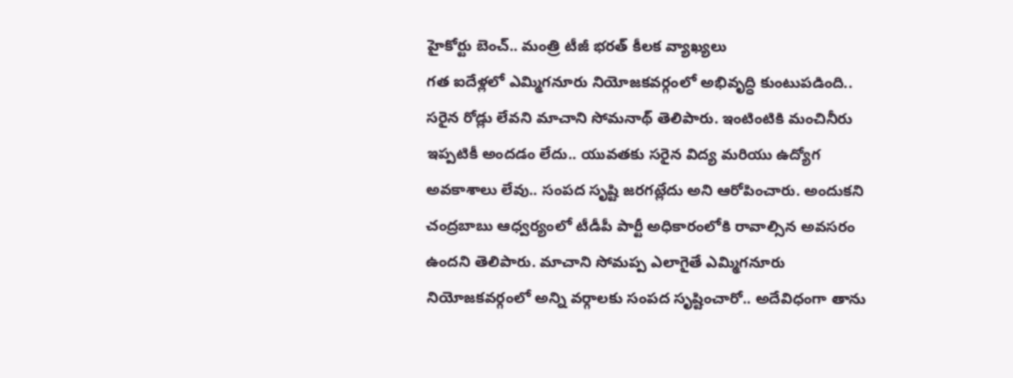హైకోర్టు బెంచ్.. మంత్రి టీజీ భరత్ కీలక వ్యాఖ్యలు
గత ఐదేళ్లలో ఎమ్మిగనూరు నియోజకవర్గంలో అభివృద్ధి కుంటుపడింది.. సరైన రోడ్లు లేవని మాచాని సోమనాథ్ తెలిపారు. ఇంటింటికి మంచినీరు ఇప్పటికీ అందడం లేదు.. యువతకు సరైన విద్య మరియు ఉద్యోగ అవకాశాలు లేవు.. సంపద సృష్టి జరగట్లేదు అని ఆరోపించారు. అందుకని చంద్రబాబు ఆధ్వర్యంలో టీడీపీ పార్టీ అధికారంలోకి రావాల్సిన అవసరం ఉందని తెలిపారు. మాచాని సోమప్ప ఎలాగైతే ఎమ్మిగనూరు నియోజకవర్గంలో అన్ని వర్గాలకు సంపద సృష్టించారో.. అదేవిధంగా తాను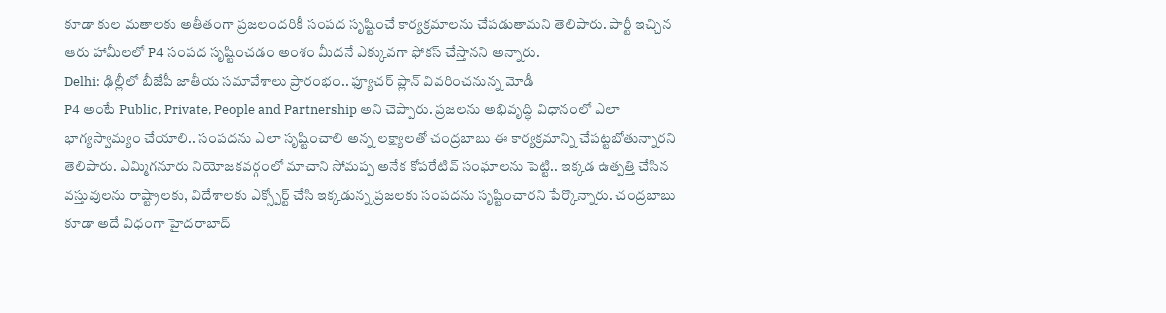కూడా కుల మతాలకు అతీతంగా ప్రజలందరికీ సంపద సృష్టించే కార్యక్రమాలను చేపడుతామని తెలిపారు. పార్టీ ఇచ్చిన ఆరు హామీలలో P4 సంపద సృష్టించడం అంశం మీదనే ఎక్కువగా ఫోకస్ చేస్తానని అన్నారు.
Delhi: ఢిల్లీలో బీజేపీ జాతీయ సమావేశాలు ప్రారంభం.. ఫ్యూచర్ ప్లాన్ వివరించనున్న మోడీ
P4 అంటే Public, Private, People and Partnership అని చెప్పారు. ప్రజలను అభివృద్ధి విధానంలో ఎలా భాగ్యస్వామ్యం చేయాలి.. సంపదను ఎలా సృష్టించాలి అన్న లక్ష్యాలతో చంద్రబాబు ఈ కార్యక్రమాన్ని చేపట్టబోతున్నారని తెలిపారు. ఎమ్మిగనూరు నియోజకవర్గంలో మాచాని సోమప్ప అనేక కోపరేటివ్ సంఘాలను పెట్టి.. ఇక్కడ ఉత్పత్తి చేసిన వస్తువులను రాష్ట్రాలకు, విదేశాలకు ఎక్స్పోర్ట్ చేసి ఇక్కడున్న ప్రజలకు సంపదను సృష్టించారని పేర్కొన్నారు. చంద్రబాబు కూడా అదే విధంగా హైదరాబాద్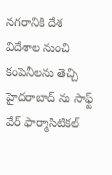నగరానికి దేశ విదేశాల నుంచి కంపెనీలను తెచ్చి హైదరాబాద్ ను సాఫ్ట్ వేర్ ఫార్మాసిటికల్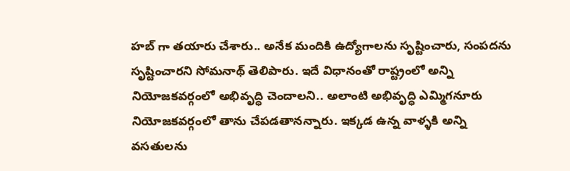హబ్ గా తయారు చేశారు.. అనేక మందికి ఉద్యోగాలను సృష్టించారు, సంపదను సృష్టించారని సోమనాథ్ తెలిపారు. ఇదే విధానంతో రాష్ట్రంలో అన్ని నియోజకవర్గంలో అభివృద్ధి చెందాలని.. అలాంటి అభివృద్ధి ఎమ్మిగనూరు నియోజకవర్గంలో తాను చేపడతానన్నారు. ఇక్కడ ఉన్న వాళ్ళకి అన్ని వసతులను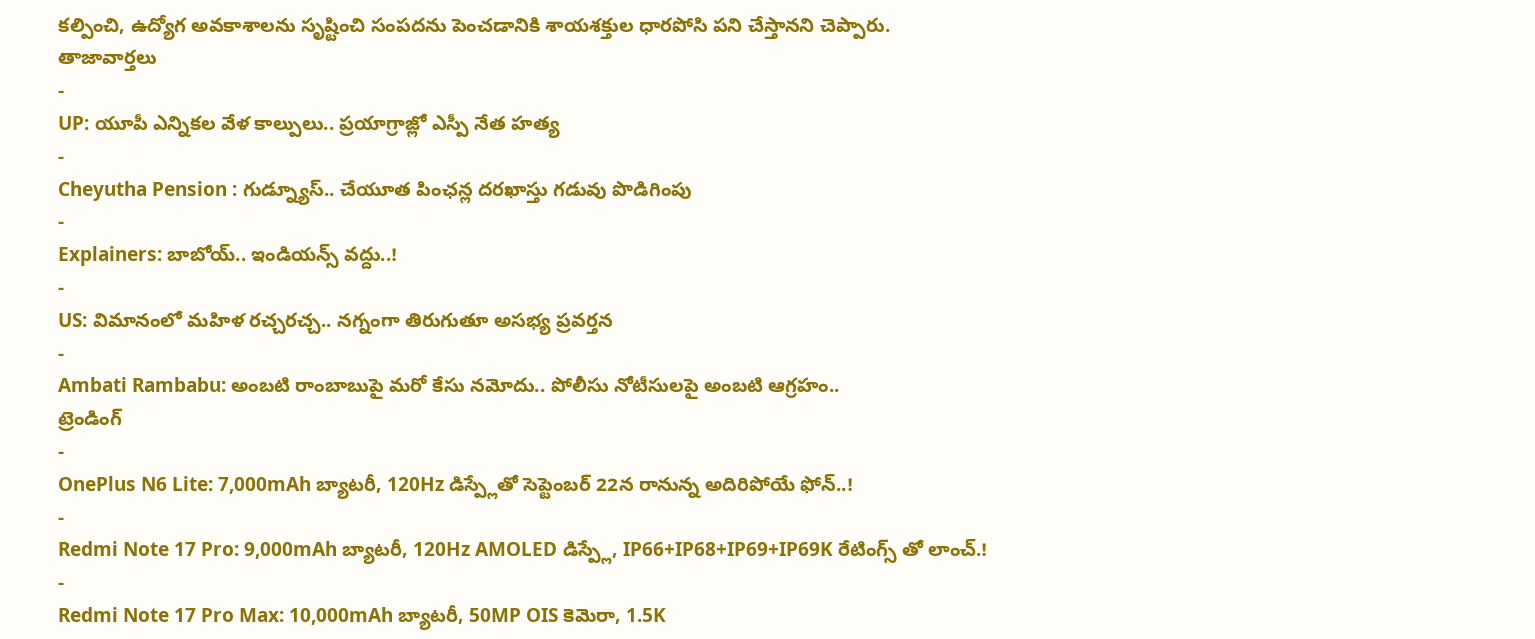కల్పించి, ఉద్యోగ అవకాశాలను సృష్టించి సంపదను పెంచడానికి శాయశక్తుల ధారపోసి పని చేస్తానని చెప్పారు.
తాజావార్తలు
-
UP: యూపీ ఎన్నికల వేళ కాల్పులు.. ప్రయాగ్రాజ్లో ఎస్పీ నేత హత్య
-
Cheyutha Pension : గుడ్న్యూస్.. చేయూత పింఛన్ల దరఖాస్తు గడువు పొడిగింపు
-
Explainers: బాబోయ్.. ఇండియన్స్ వద్దు..!
-
US: విమానంలో మహిళ రచ్చరచ్చ.. నగ్నంగా తిరుగుతూ అసభ్య ప్రవర్తన
-
Ambati Rambabu: అంబటి రాంబాబుపై మరో కేసు నమోదు.. పోలీసు నోటీసులపై అంబటి ఆగ్రహం..
ట్రెండింగ్
-
OnePlus N6 Lite: 7,000mAh బ్యాటరీ, 120Hz డిస్ప్లేతో సెప్టెంబర్ 22న రానున్న అదిరిపోయే ఫోన్..!
-
Redmi Note 17 Pro: 9,000mAh బ్యాటరీ, 120Hz AMOLED డిస్ప్లే, IP66+IP68+IP69+IP69K రేటింగ్స్ తో లాంచ్.!
-
Redmi Note 17 Pro Max: 10,000mAh బ్యాటరీ, 50MP OIS కెమెరా, 1.5K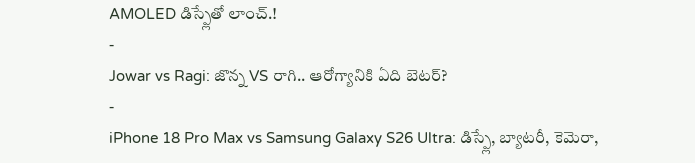AMOLED డిస్ప్లేతో లాంచ్.!
-
Jowar vs Ragi: జొన్న VS రాగి.. ఆరోగ్యానికి ఏది బెటర్?
-
iPhone 18 Pro Max vs Samsung Galaxy S26 Ultra: డిస్ప్లే, బ్యాటరీ, కెమెరా,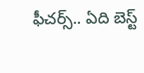ఫీచర్స్.. ఏది బెస్ట్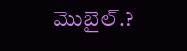మొబైల్.?